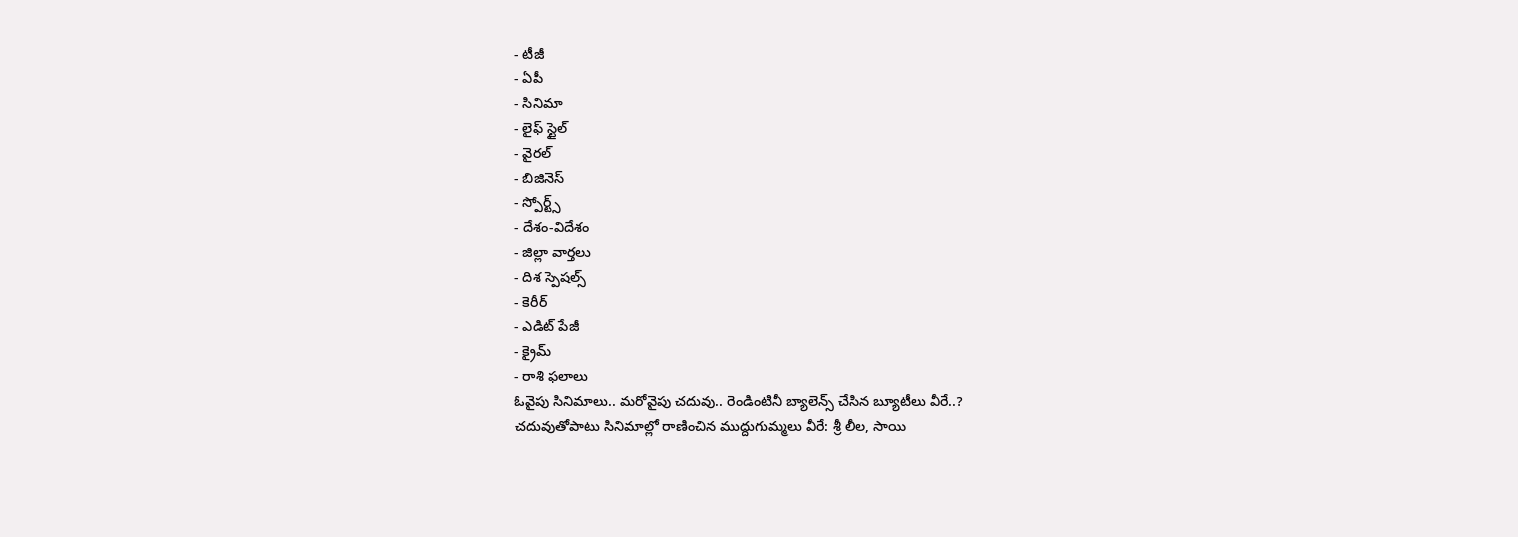- టీజీ
- ఏపీ
- సినిమా
- లైఫ్ స్టైల్
- వైరల్
- బిజినెస్
- స్పోర్ట్స్
- దేశం-విదేశం
- జిల్లా వార్తలు
- దిశ స్పెషల్స్
- కెరీర్
- ఎడిట్ పేజీ
- క్రైమ్
- రాశి ఫలాలు
ఓవైపు సినిమాలు.. మరోవైపు చదువు.. రెండింటినీ బ్యాలెన్స్ చేసిన బ్యూటీలు వీరే..?
చదువుతోపాటు సినిమాల్లో రాణించిన ముద్దుగుమ్మలు వీరే: శ్రీ లీల, సాయి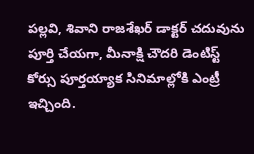పల్లవి, శివాని రాజశేఖర్ డాక్టర్ చదువును పూర్తి చేయగా, మీనాక్షి చౌదరి డెంటిస్ట్ కోర్సు పూర్తయ్యాక సినిమాల్లోకి ఎంట్రీ ఇచ్చింది.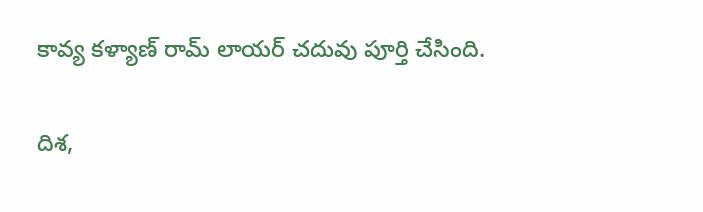కావ్య కళ్యాణ్ రామ్ లాయర్ చదువు పూర్తి చేసింది.

దిశ,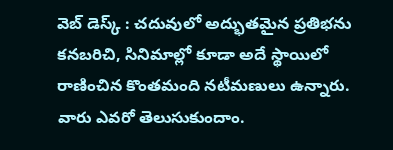వెబ్ డెస్క్ : చదువులో అద్భుతమైన ప్రతిభను కనబరిచి, సినిమాల్లో కూడా అదే స్థాయిలో రాణించిన కొంతమంది నటీమణులు ఉన్నారు. వారు ఎవరో తెలుసుకుందాం.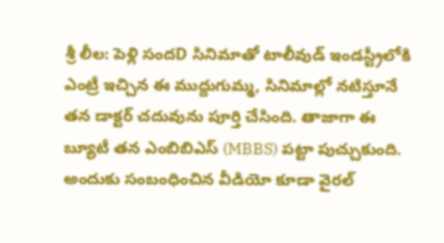శ్రీ లీల: పెళ్లి సందD సినిమాతో టాలీవుడ్ ఇండస్ట్రీలోకి ఎంట్రీ ఇచ్చిన ఈ ముద్దుగుమ్మ, సినిమాల్లో నటిస్తూనే తన డాక్టర్ చదువును పూర్తి చేసింది. తాజాగా ఈ బ్యూటీ తన ఎంబిబిఎస్ (MBBS) పట్టా పుచ్చుకుంది. అందుకు సంబంధించిన వీడియో కూడా వైరల్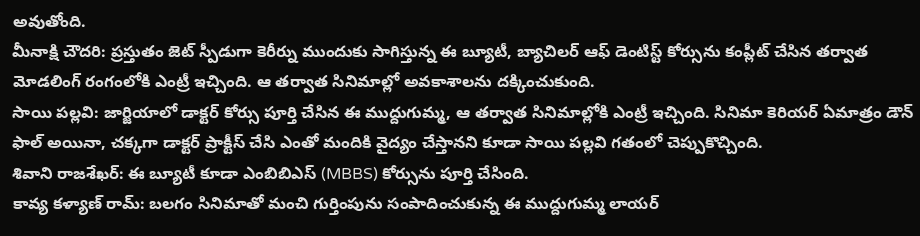అవుతోంది.
మీనాక్షి చౌదరి: ప్రస్తుతం జెట్ స్పీడుగా కెరీర్ను ముందుకు సాగిస్తున్న ఈ బ్యూటీ, బ్యాచిలర్ ఆఫ్ డెంటిస్ట్ కోర్సును కంప్లీట్ చేసిన తర్వాత మోడలింగ్ రంగంలోకి ఎంట్రీ ఇచ్చింది. ఆ తర్వాత సినిమాల్లో అవకాశాలను దక్కించుకుంది.
సాయి పల్లవి: జార్జియాలో డాక్టర్ కోర్సు పూర్తి చేసిన ఈ ముద్దుగుమ్మ, ఆ తర్వాత సినిమాల్లోకి ఎంట్రీ ఇచ్చింది. సినిమా కెరియర్ ఏమాత్రం డౌన్ ఫాల్ అయినా, చక్కగా డాక్టర్ ప్రాక్టీస్ చేసి ఎంతో మందికి వైద్యం చేస్తానని కూడా సాయి పల్లవి గతంలో చెప్పుకొచ్చింది.
శివాని రాజశేఖర్: ఈ బ్యూటీ కూడా ఎంబిబిఎస్ (MBBS) కోర్సును పూర్తి చేసింది.
కావ్య కళ్యాణ్ రామ్: బలగం సినిమాతో మంచి గుర్తింపును సంపాదించుకున్న ఈ ముద్దుగుమ్మ లాయర్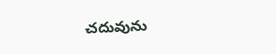చదువును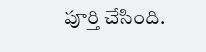పూర్తి చేసింది.